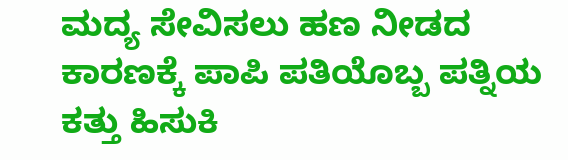ಮದ್ಯ ಸೇವಿಸಲು ಹಣ ನೀಡದ ಕಾರಣಕ್ಕೆ ಪಾಪಿ ಪತಿಯೊಬ್ಬ ಪತ್ನಿಯ ಕತ್ತು ಹಿಸುಕಿ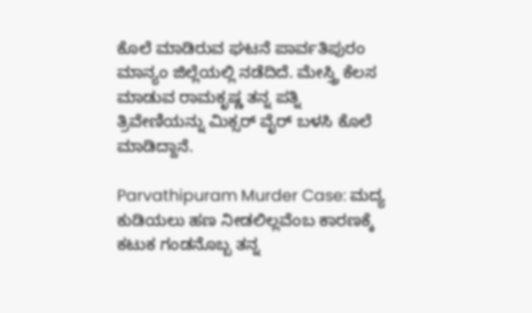ಕೊಲೆ ಮಾಡಿರುವ ಘಟನೆ ಪಾರ್ವತಿಪುರಂ ಮಾನ್ಯಂ ಜಿಲ್ಲೆಯಲ್ಲಿ ನಡೆದಿದೆ. ಮೇಸ್ತ್ರಿ ಕೆಲಸ ಮಾಡುವ ರಾಮಕೃಷ್ಣ ತನ್ನ ಪತ್ನಿ ತ್ರಿವೇಣಿಯನ್ನು ಮಿಕ್ಸರ್ ವೈರ್ ಬಳಸಿ ಕೊಲೆ ಮಾಡಿದ್ದಾನೆ.

Parvathipuram Murder Case: ಮದ್ಯ ಕುಡಿಯಲು ಹಣ ನೀಡಲಿಲ್ಲವೆಂಬ ಕಾರಣಕ್ಕೆ ಕಟುಕ ಗಂಡನೊಬ್ಬ ತನ್ನ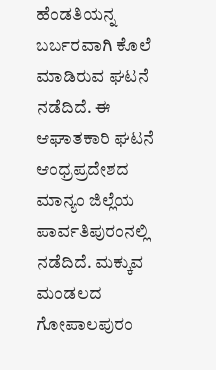ಹೆಂಡತಿಯನ್ನ ಬರ್ಬರವಾಗಿ ಕೊಲೆ ಮಾಡಿರುವ ಘಟನೆ ನಡೆದಿದೆ. ಈ ಆಘಾತಕಾರಿ ಘಟನೆ ಆಂಧ್ರಪ್ರದೇಶದ ಮಾನ್ಯಂ ಜಿಲ್ಲೆಯ ಪಾರ್ವತಿಪುರಂನಲ್ಲಿ ನಡೆದಿದೆ. ಮಕ್ಕುವ ಮಂಡಲದ ಗೋಪಾಲಪುರಂ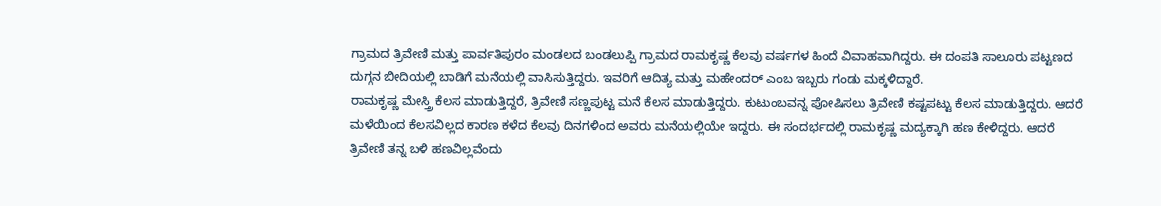ಗ್ರಾಮದ ತ್ರಿವೇಣಿ ಮತ್ತು ಪಾರ್ವತಿಪುರಂ ಮಂಡಲದ ಬಂಡಲುಪ್ಪಿ ಗ್ರಾಮದ ರಾಮಕೃಷ್ಣ ಕೆಲವು ವರ್ಷಗಳ ಹಿಂದೆ ವಿವಾಹವಾಗಿದ್ದರು. ಈ ದಂಪತಿ ಸಾಲೂರು ಪಟ್ಟಣದ ದುಗ್ಗನ ಬೀದಿಯಲ್ಲಿ ಬಾಡಿಗೆ ಮನೆಯಲ್ಲಿ ವಾಸಿಸುತ್ತಿದ್ದರು. ಇವರಿಗೆ ಆದಿತ್ಯ ಮತ್ತು ಮಹೇಂದರ್ ಎಂಬ ಇಬ್ಬರು ಗಂಡು ಮಕ್ಕಳಿದ್ದಾರೆ.
ರಾಮಕೃಷ್ಣ ಮೇಸ್ತ್ರಿ ಕೆಲಸ ಮಾಡುತ್ತಿದ್ದರೆ, ತ್ರಿವೇಣಿ ಸಣ್ಣಪುಟ್ಟ ಮನೆ ಕೆಲಸ ಮಾಡುತ್ತಿದ್ದರು. ಕುಟುಂಬವನ್ನ ಪೋಷಿಸಲು ತ್ರಿವೇಣಿ ಕಷ್ಟಪಟ್ಟು ಕೆಲಸ ಮಾಡುತ್ತಿದ್ದರು. ಆದರೆ ಮಳೆಯಿಂದ ಕೆಲಸವಿಲ್ಲದ ಕಾರಣ ಕಳೆದ ಕೆಲವು ದಿನಗಳಿಂದ ಅವರು ಮನೆಯಲ್ಲಿಯೇ ಇದ್ದರು. ಈ ಸಂದರ್ಭದಲ್ಲಿ ರಾಮಕೃಷ್ಣ ಮದ್ಯಕ್ಕಾಗಿ ಹಣ ಕೇಳಿದ್ದರು. ಆದರೆ ತ್ರಿವೇಣಿ ತನ್ನ ಬಳಿ ಹಣವಿಲ್ಲವೆಂದು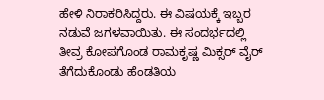ಹೇಳಿ ನಿರಾಕರಿಸಿದ್ದರು. ಈ ವಿಷಯಕ್ಕೆ ಇಬ್ಬರ ನಡುವೆ ಜಗಳವಾಯಿತು. ಈ ಸಂದರ್ಭದಲ್ಲಿ ತೀವ್ರ ಕೋಪಗೊಂಡ ರಾಮಕೃಷ್ಣ ಮಿಕ್ಸರ್ ವೈರ್ ತೆಗೆದುಕೊಂಡು ಹೆಂಡತಿಯ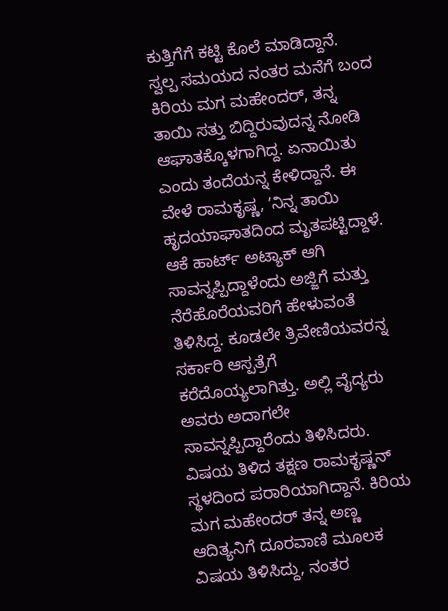ಕುತ್ತಿಗೆಗೆ ಕಟ್ಟಿ ಕೊಲೆ ಮಾಡಿದ್ದಾನೆ.
ಸ್ವಲ್ಪ ಸಮಯದ ನಂತರ ಮನೆಗೆ ಬಂದ ಕಿರಿಯ ಮಗ ಮಹೇಂದರ್, ತನ್ನ ತಾಯಿ ಸತ್ತು ಬಿದ್ದಿರುವುದನ್ನ ನೋಡಿ ಆಘಾತಕ್ಕೊಳಗಾಗಿದ್ದ. ಏನಾಯಿತು ಎಂದು ತಂದೆಯನ್ನ ಕೇಳಿದ್ದಾನೆ. ಈ ವೇಳೆ ರಾಮಕೃಷ್ಣ, ʼನಿನ್ನ ತಾಯಿ ಹೃದಯಾಘಾತದಿಂದ ಮೃತಪಟ್ಟಿದ್ದಾಳೆ. ಆಕೆ ಹಾರ್ಟ್ ಅಟ್ಯಾಕ್ ಆಗಿ ಸಾವನ್ನಪ್ಪಿದ್ದಾಳೆಂದು ಅಜ್ಜಿಗೆ ಮತ್ತು ನೆರೆಹೊರೆಯವರಿಗೆ ಹೇಳುವಂತೆ ತಿಳಿಸಿದ್ದ. ಕೂಡಲೇ ತ್ರಿವೇಣಿಯವರನ್ನ ಸರ್ಕಾರಿ ಆಸ್ಪತ್ರೆಗೆ ಕರೆದೊಯ್ಯಲಾಗಿತ್ತು. ಅಲ್ಲಿ ವೈದ್ಯರು ಅವರು ಅದಾಗಲೇ ಸಾವನ್ನಪ್ಪಿದ್ದಾರೆಂದು ತಿಳಿಸಿದರು.
ವಿಷಯ ತಿಳಿದ ತಕ್ಷಣ ರಾಮಕೃಷ್ಣನ್ ಸ್ಥಳದಿಂದ ಪರಾರಿಯಾಗಿದ್ದಾನೆ. ಕಿರಿಯ ಮಗ ಮಹೇಂದರ್ ತನ್ನ ಅಣ್ಣ ಆದಿತ್ಯನಿಗೆ ದೂರವಾಣಿ ಮೂಲಕ ವಿಷಯ ತಿಳಿಸಿದ್ದು, ನಂತರ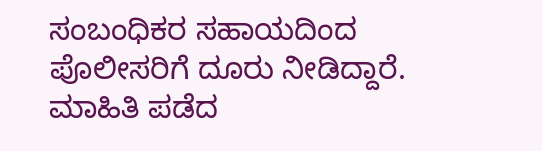ಸಂಬಂಧಿಕರ ಸಹಾಯದಿಂದ ಪೊಲೀಸರಿಗೆ ದೂರು ನೀಡಿದ್ದಾರೆ. ಮಾಹಿತಿ ಪಡೆದ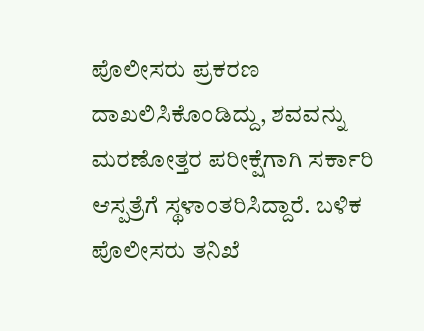ಪೊಲೀಸರು ಪ್ರಕರಣ ದಾಖಲಿಸಿಕೊಂಡಿದ್ದು, ಶವವನ್ನು ಮರಣೋತ್ತರ ಪರೀಕ್ಷೆಗಾಗಿ ಸರ್ಕಾರಿ ಆಸ್ಪತ್ರೆಗೆ ಸ್ಥಳಾಂತರಿಸಿದ್ದಾರೆ. ಬಳಿಕ ಪೊಲೀಸರು ತನಿಖೆ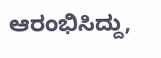ಆರಂಭಿಸಿದ್ದು,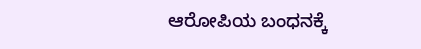ಆರೋಪಿಯ ಬಂಧನಕ್ಕೆ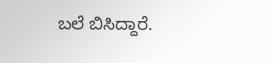ಬಲೆ ಬಿಸಿದ್ದಾರೆ.